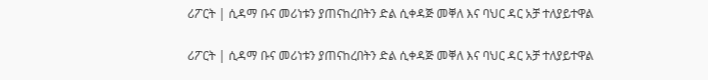ሪፖርት | ሲዳማ ቡና መሪነቱን ያጠናከረበትን ድል ሲቀዳጅ መቐለ እና ባህር ዳር አቻ ተለያይተዋል

ሪፖርት | ሲዳማ ቡና መሪነቱን ያጠናከረበትን ድል ሲቀዳጅ መቐለ እና ባህር ዳር አቻ ተለያይተዋል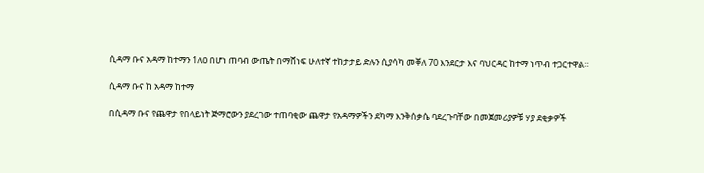ሲዳማ ቡና አዳማ ከተማን 1ለዐ በሆነ ጠባብ ውጤት በማሸነፍ ሁለተኛ ተከታታይ ድሉን ሲያሳካ መቐለ 70 እንደርታ እና ባህርዳር ከተማ ነጥብ ተጋርተዋል።

ሲዳማ ቡና ከ አዳማ ከተማ

በሲዳማ ቡና የጨዋታ የበላይነት ጅማሮውን ያደረገው ተጠባቂው ጨዋታ የአዳማዎችን ደካማ እንቅሰቃሴ ባደረጉባቸው በመጀመሪያዎቹ ሃያ ደቂቃዎች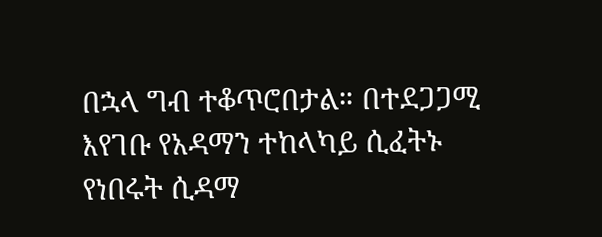በኋላ ግብ ተቆጥሮበታል። በተደጋጋሚ እየገቡ የአዳማን ተከላካይ ሲፈትኑ የነበሩት ሲዳማ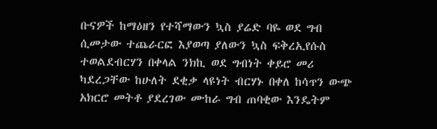ቡናዎች ከማዕዘን የተሻማውን ኳስ ያሬድ ባዬ ወደ ግብ ሲመታው ተጨራርፎ እያወጣ ያለውን ኳስ ፍቅረኢየሱስ ተወልደብርሃን በቀላል ንክኪ ወደ ግብነት ቀይሮ መሪ ካደረጋቸው ከሁለት ደቂቃ ላዩነት ብርሃኑ በቀለ ከሳጥን ውጭ አክርሮ መትቶ ያደረገው ሙከራ ግብ ጠባቂው እንዴትም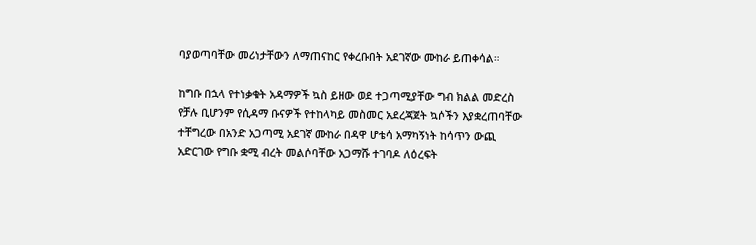ባያወጣባቸው መሪነታቸውን ለማጠናከር የቀረቡበት አደገኛው ሙከራ ይጠቀሳል።

ከግቡ በኋላ የተነቃቁት አዳማዎች ኳስ ይዘው ወደ ተጋጣሚያቸው ግብ ክልል መድረስ የቻሉ ቢሆንም የሲዳማ ቡናዎች የተከላካይ መስመር አደረጃጀት ኳሶችን እያቋረጠባቸው ተቸግረው በአንድ አጋጣሚ አደገኛ ሙከራ በዳዋ ሆቴሳ አማካኝነት ከሳጥን ውጪ አድርገው የግቡ ቋሚ ብረት መልሶባቸው አጋማሹ ተገባዶ ለዕረፍት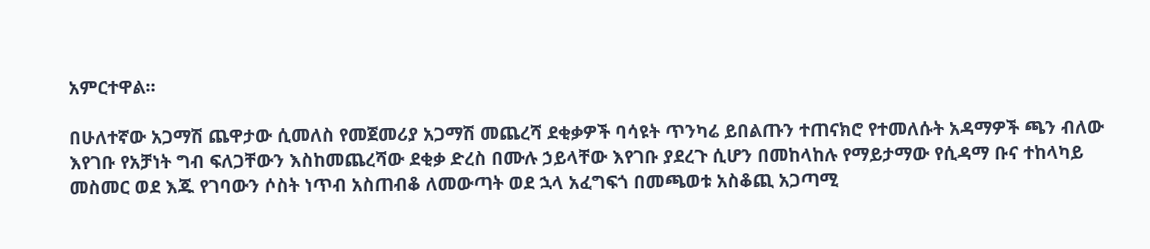አምርተዋል።

በሁለተኛው አጋማሽ ጨዋታው ሲመለስ የመጀመሪያ አጋማሽ መጨረሻ ደቂቃዎች ባሳዩት ጥንካሬ ይበልጡን ተጠናክሮ የተመለሱት አዳማዎች ጫን ብለው እየገቡ የአቻነት ግብ ፍለጋቸውን እስከመጨረሻው ደቂቃ ድረስ በሙሉ ኃይላቸው እየገቡ ያደረጉ ሲሆን በመከላከሉ የማይታማው የሲዳማ ቡና ተከላካይ መስመር ወደ እጁ የገባውን ሶስት ነጥብ አስጠብቆ ለመውጣት ወደ ኋላ አፈግፍጎ በመጫወቱ አስቆጪ አጋጣሚ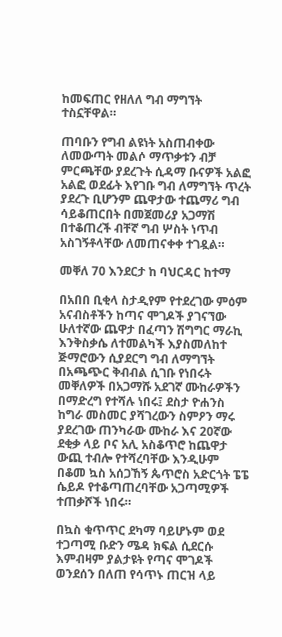ከመፍጠር የዘለለ ግብ ማግኘት ተስኗቸዋል።

ጠባቡን የግብ ልዩነት አስጠብቀው ለመውጣት መልሶ ማጥቃቱን ብቻ ምርጫቸው ያደረጉት ሲዳማ ቡናዎች አልፎ አልፎ ወደፊት እየገቡ ግብ ለማግኘት ጥረት ያደረጉ ቢሆንም ጨዋታው ተጨማሪ ግብ ሳይቆጠርበት በመጀመሪያ አጋማሽ በተቆጠረች ብቸኛ ግብ ሦስት ነጥብ አስገኝቶላቸው ለመጠናቀቀ ተገዷል።

መቐለ 70 እንደርታ ከ ባህርዳር ከተማ

በአበበ ቢቂላ ስታዲየም የተደረገው ምዕም አናብስቶችን ከጣና ሞገዶች ያገናኘው ሁለተኛው ጨዋታ በፈጣን ሽግግር ማራኪ እንቅስቃሴ ለተመልካች እያስመለከተ ጅማሮውን ሲያደርግ ግብ ለማግኘት በአጫጭር ቅብብል ሲገቡ የነበሩት መቐለዎች በአጋማሹ አደገኛ ሙከራዎችን በማድረግ የተሻሉ ነበሩ፤ ደስታ ዮሐንስ ከግራ መስመር ያሻገረውን ስምዖን ማሩ ያደረገው ጠንካራው ሙከራ እና 20ኛው ደቂቃ ላይ ቦና አሊ አስቆጥሮ ከጨዋታ ውጪ ተብሎ የተሻረባቸው እንዲሁም በቆመ ኳስ አሰጋኸኝ ጴጥሮስ አድርጎት ፔፔ ሴይዶ የተቆጣጠረባቸው አጋጣሚዎች ተጠቃሾች ነበሩ።

በኳስ ቁጥጥር ደካማ ባይሆኑም ወደ ተጋጣሚ ቡድን ሜዳ ክፍል ሲደርሱ እምብዛም ያልታዩት የጣና ሞገዶች ወንደሰን በለጠ የሳጥኑ ጠርዝ ላይ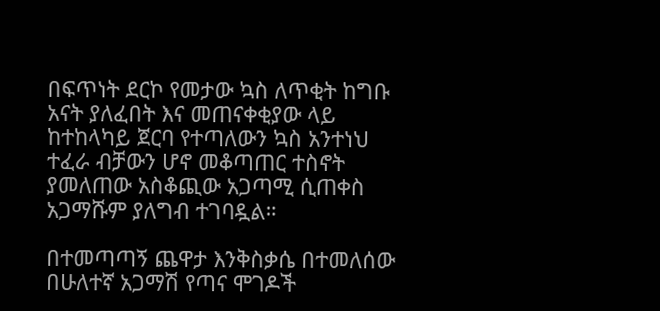በፍጥነት ደርኮ የመታው ኳስ ለጥቂት ከግቡ አናት ያለፈበት እና መጠናቀቂያው ላይ ከተከላካይ ጀርባ የተጣለውን ኳስ አንተነህ ተፈራ ብቻውን ሆኖ መቆጣጠር ተስኖት ያመለጠው አስቆጪው አጋጣሚ ሲጠቀስ አጋማሹም ያለግብ ተገባዷል።

በተመጣጣኝ ጨዋታ እንቅስቃሴ በተመለሰው በሁለተኛ አጋማሽ የጣና ሞገዶች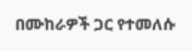በሙከራዎች ጋር የተመለሱ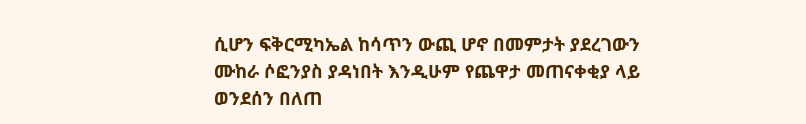ሲሆን ፍቅርሚካኤል ከሳጥን ውጪ ሆኖ በመምታት ያደረገውን ሙከራ ሶፎንያስ ያዳነበት እንዲሁም የጨዋታ መጠናቀቂያ ላይ ወንደሰን በለጠ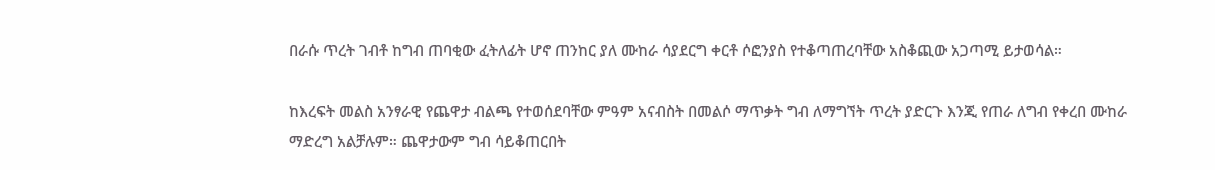በራሱ ጥረት ገብቶ ከግብ ጠባቂው ፈትለፊት ሆኖ ጠንከር ያለ ሙከራ ሳያደርግ ቀርቶ ሶፎንያስ የተቆጣጠረባቸው አስቆጪው አጋጣሚ ይታወሳል።

ከእረፍት መልስ አንፃራዊ የጨዋታ ብልጫ የተወሰደባቸው ምዓም አናብስት በመልሶ ማጥቃት ግብ ለማግኘት ጥረት ያድርጉ እንጂ የጠራ ለግብ የቀረበ ሙከራ ማድረግ አልቻሉም። ጨዋታውም ግብ ሳይቆጠርበት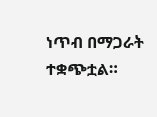ነጥብ በማጋራት ተቋጭቷል።